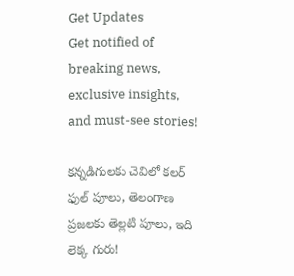Get Updates
Get notified of breaking news, exclusive insights, and must-see stories!

కన్నడిగులకు చెవిలో కలర్ ఫుల్ పూలు, తెలంగాణ ప్రజలకు తెల్లటి పూలు, ఇది లెక్క గురు!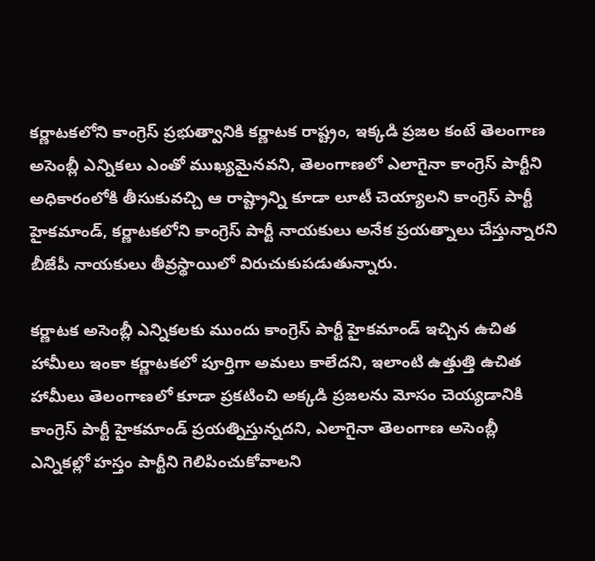కర్ణాటకలోని కాంగ్రెస్ ప్రభుత్వానికి కర్ణాటక రాష్ట్రం, ఇక్కడి ప్రజల కంటే తెలంగాణ అసెంబ్లీ ఎన్నికలు ఎంతో ముఖ్యమైనవని, తెలంగాణలో ఎలాగైనా కాంగ్రెస్ పార్టీని అధికారంలోకి తీసుకువచ్చి ఆ రాష్ట్రాన్ని కూడా లూటీ చెయ్యాలని కాంగ్రెస్ పార్టీ హైకమాండ్, కర్ణాటకలోని కాంగ్రెస్ పార్టీ నాయకులు అనేక ప్రయత్నాలు చేస్తున్నారని బీజేపీ నాయకులు తీవ్రస్థాయిలో విరుచుకుపడుతున్నారు.

కర్ణాటక అసెంబ్లీ ఎన్నికలకు ముందు కాంగ్రెస్ పార్టీ హైకమాండ్ ఇచ్చిన ఉచిత హామీలు ఇంకా కర్ణాటకలో పూర్తిగా అమలు కాలేదని, ఇలాంటి ఉత్తుత్తి ఉచిత హామీలు తెలంగాణలో కూడా ప్రకటించి అక్కడి ప్రజలను మోసం చెయ్యడానికి కాంగ్రెస్ పార్టీ హైకమాండ్ ప్రయత్నిస్తున్నదని, ఎలాగైనా తెలంగాణ అసెంబ్లీ ఎన్నికల్లో హస్తం పార్టీని గెలిపించుకోవాలని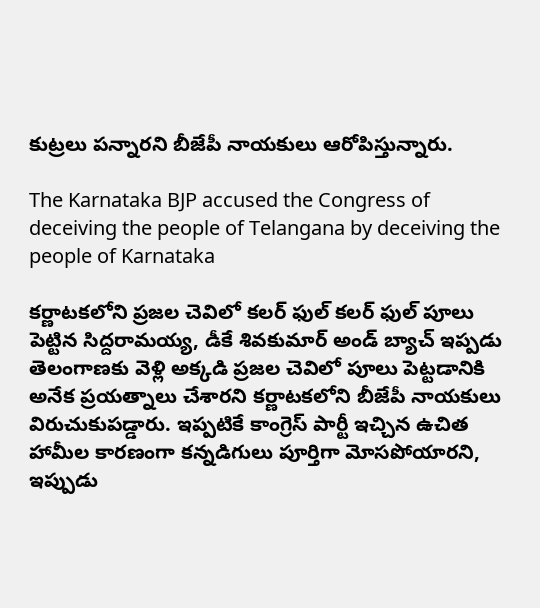కుట్రలు పన్నారని బీజేపీ నాయకులు ఆరోపిస్తున్నారు.

The Karnataka BJP accused the Congress of deceiving the people of Telangana by deceiving the people of Karnataka

కర్ణాటకలోని ప్రజల చెవిలో కలర్ ఫుల్ కలర్ ఫుల్ పూలు పెట్టిన సిద్దరామయ్య, డీకే శివకుమార్ అండ్ బ్యాచ్ ఇప్పడు తెలంగాణకు వెళ్లి అక్కడి ప్రజల చెవిలో పూలు పెట్టడానికి అనేక ప్రయత్నాలు చేశారని కర్ణాటకలోని బీజేపీ నాయకులు విరుచుకుపడ్డారు. ఇప్పటికే కాంగ్రెస్ పార్టీ ఇచ్చిన ఉచిత హామీల కారణంగా కన్నడిగులు పూర్తిగా మోసపోయారని, ఇప్పుడు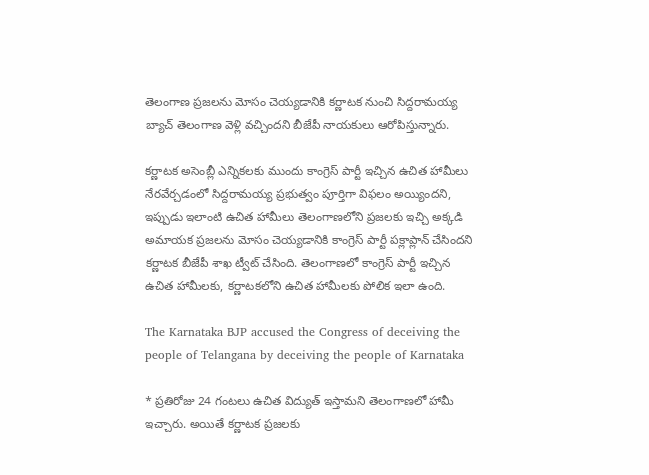తెలంగాణ ప్రజలను మోసం చెయ్యడానికి కర్ణాటక నుంచి సిద్దరామయ్య బ్యాచ్ తెలంగాణ వెళ్లి వచ్చిందని బీజేపీ నాయకులు ఆరోపిస్తున్నారు.

కర్ణాటక అసెంబ్లీ ఎన్నికలకు ముందు కాంగ్రెస్ పార్టీ ఇచ్చిన ఉచిత హామీలు నేరవేర్చడంలో సిద్దరామయ్య ప్రభుత్వం పూర్తిగా విఫలం అయ్యిందని, ఇప్పుడు ఇలాంటి ఉచిత హామీలు తెలంగాణలోని ప్రజలకు ఇచ్చి అక్కడి అమాయక ప్రజలను మోసం చెయ్యడానికి కాంగ్రెస్ పార్టీ పక్లాప్లాన్ చేసిందని కర్ణాటక బీజేపీ శాఖ ట్వీట్ చేసింది. తెలంగాణలో కాంగ్రెస్ పార్టీ ఇచ్చిన ఉచిత హామీలకు, కర్ణాటకలోని ఉచిత హామీలకు పోలిక ఇలా ఉంది.

The Karnataka BJP accused the Congress of deceiving the people of Telangana by deceiving the people of Karnataka

* ప్రతిరోజు 24 గంటలు ఉచిత విద్యుత్ ఇస్తామని తెలంగాణలో హామీ ఇచ్చారు. అయితే కర్ణాటక ప్రజలకు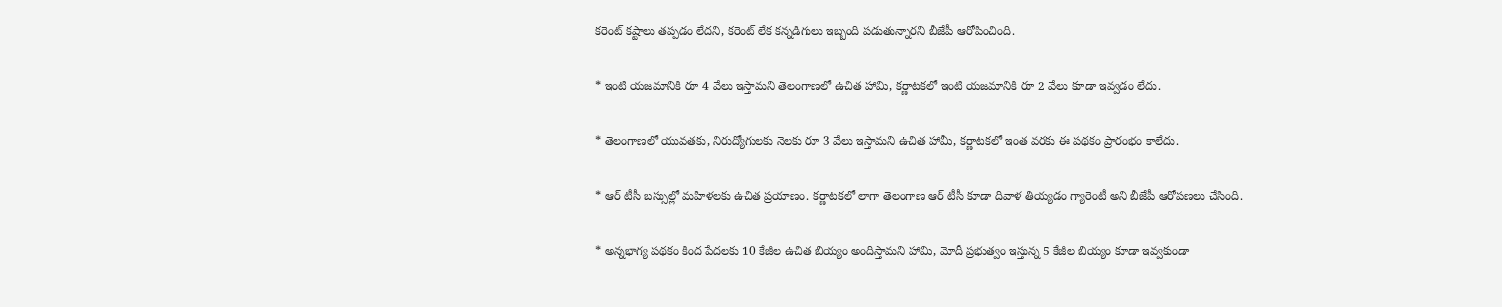కరెంట్ కష్టాలు తప్పడం లేదని, కరెంట్ లేక కన్నడిగులు ఇబ్బంది పడుతున్నారని బీజేపీ ఆరోపించింది.

* ఇంటి యజమానికి రూ 4 వేలు ఇస్తామని తెలంగాణలో ఉచిత హామి, కర్ణాటకలో ఇంటి యజమానికి రూ 2 వేలు కూడా ఇవ్వడం లేదు.

* తెలంగాణలో యువతకు, నిరుద్యోగులకు నెలకు రూ 3 వేలు ఇస్తామని ఉచిత హామీ, కర్ణాటకలో ఇంత వరకు ఈ పథకం ప్రారంభం కాలేదు.

* ఆర్ టీసీ బస్సుల్లో మహిళలకు ఉచిత ప్రయాణం. కర్ణాటకలో లాగా తెలంగాణ ఆర్ టీసీ కూడా దివాళ తియ్యడం గ్యారెంటీ అని బీజేపీ ఆరోపణలు చేసింది.

* అన్నభాగ్య పథకం కింద పేదలకు 10 కేజీల ఉచిత బియ్యం అందిస్తామని హామి, మోదీ ప్రభుత్వం ఇస్తున్న 5 కేజీల బియ్యం కూడా ఇవ్వకుండా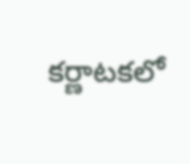కర్ణాటకలో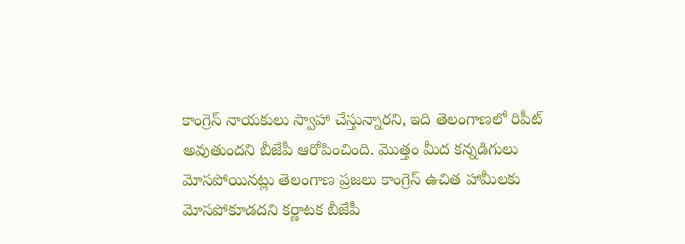కాంగ్రెస్ నాయకులు స్వాహా చేస్తున్నారని, ఇది తెలంగాణలో రిపీట్ అవుతుందని బీజేపీ ఆరోపించింది. మొత్తం మీద కన్నడిగులు మోసపోయినట్లు తెలంగాణ ప్రజలు కాంగ్రెస్ ఉచిత హామీలకు మోసపోకూడదని కర్ణాటక బీజేపీ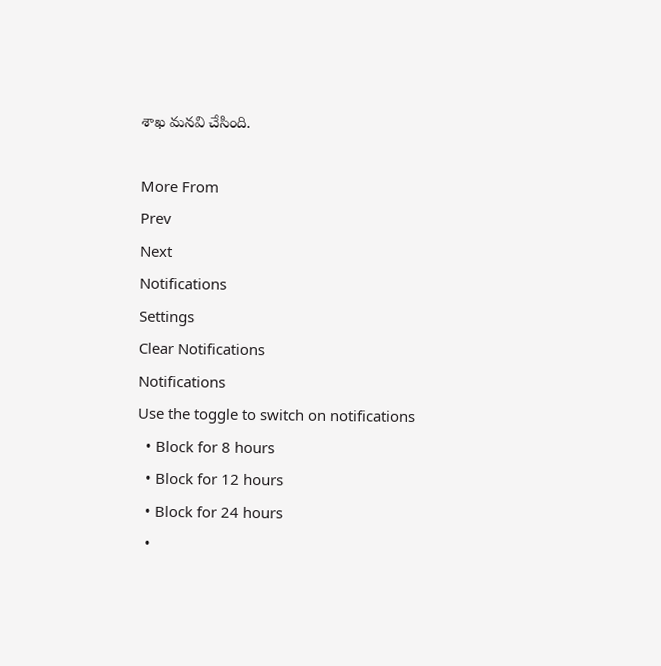శాఖ మనవి చేసింది.

More From
Prev
Next
Notifications
Settings
Clear Notifications
Notifications
Use the toggle to switch on notifications
  • Block for 8 hours
  • Block for 12 hours
  • Block for 24 hours
  •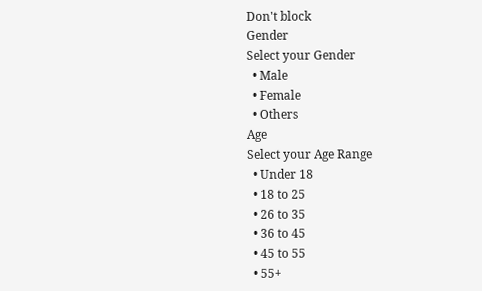Don't block
Gender
Select your Gender
  • Male
  • Female
  • Others
Age
Select your Age Range
  • Under 18
  • 18 to 25
  • 26 to 35
  • 36 to 45
  • 45 to 55
  • 55+